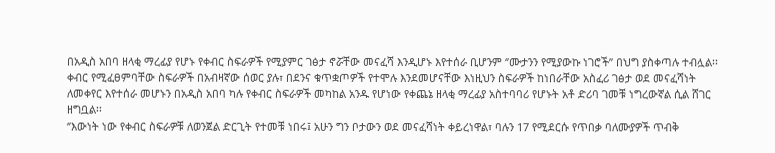በአዲስ አበባ ዘላቂ ማረፊያ የሆኑ የቀብር ስፍራዎች የሚያምር ገፅታ ኖሯቸው መናፈሻ እንዲሆኑ እየተሰራ ቢሆንም ‘’ሙታንን የሚያውኩ ነገሮች’’ በህግ ያስቀጣሉ ተብሏል፡፡
ቀብር የሚፈፀምባቸው ስፍራዎች በአብዛኛው ሰወር ያሉ፣ በደንና ቁጥቋጦዎች የተሞሉ እንደመሆናቸው እነዚህን ስፍራዎች ከነበራቸው አስፈሪ ገፅታ ወደ መናፈሻነት ለመቀየር እየተሰራ መሆኑን በአዲስ አበባ ካሉ የቀብር ስፍራዎች መካከል አንዱ የሆነው የቀጨኔ ዘላቂ ማረፊያ አስተባባሪ የሆኑት አቶ ድሪባ ገመቹ ነግረውኛል ሲል ሸገር ዘግቧል፡፡
‘’እውነት ነው የቀብር ስፍራዎቹ ለወንጀል ድርጊት የተመቹ ነበሩ፤ አሁን ግን ቦታውን ወደ መናፈሻነት ቀይረነዋል፣ ባሉን 17 የሚደርሱ የጥበቃ ባለሙያዎች ጥብቅ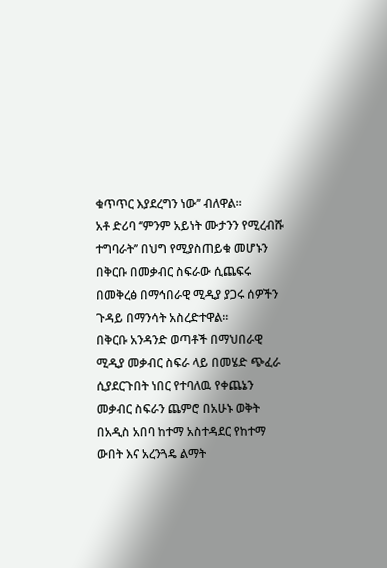ቁጥጥር እያደረግን ነው’’ ብለዋል፡፡
አቶ ድሪባ ‘’ምንም አይነት ሙታንን የሚረብሹ ተግባራት’’ በህግ የሚያስጠይቁ መሆኑን በቅርቡ በመቃብር ስፍራው ሲጨፍሩ በመቅረፅ በማኅበራዊ ሚዲያ ያጋሩ ሰዎችን ጉዳይ በማንሳት አስረድተዋል፡፡
በቅርቡ አንዳንድ ወጣቶች በማህበራዊ ሚዲያ መቃብር ስፍራ ላይ በመሄድ ጭፈራ ሲያደርጉበት ነበር የተባለዉ የቀጨኔን መቃብር ስፍራን ጨምሮ በአሁኑ ወቅት በአዲስ አበባ ከተማ አስተዳደር የከተማ ውበት እና አረንጓዴ ልማት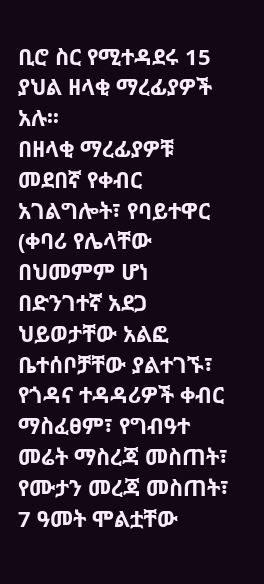ቢሮ ስር የሚተዳደሩ 15 ያህል ዘላቂ ማረፊያዎች አሉ፡፡
በዘላቂ ማረፊያዎቹ መደበኛ የቀብር አገልግሎት፣ የባይተዋር (ቀባሪ የሌላቸው በህመምም ሆነ በድንገተኛ አደጋ ህይወታቸው አልፎ ቤተሰቦቻቸው ያልተገኙ፣ የጎዳና ተዳዳሪዎች ቀብር ማስፈፀም፣ የግብዓተ መሬት ማስረጃ መስጠት፣ የሙታን መረጃ መስጠት፣ 7 ዓመት ሞልቷቸው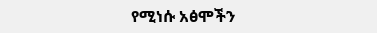የሚነሱ አፅሞችን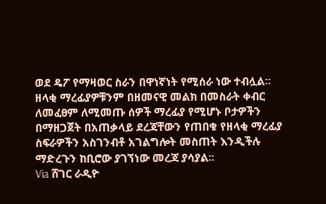ወደ ዴፖ የማዛወር ስራን በዋነኛነት የሚሰራ ነው ተብሏል፡፡
ዘላቂ ማረፊያዎቹንም በዘመናዊ መልክ በመስራት ቀብር ለመፈፀም ለሚመጡ ሰዎች ማረፊያ የሚሆኑ ቦታዎችን በማዘጋጀት በአጠቃላይ ደረጃቸውን የጠበቁ የዘላቂ ማረፊያ ስፍራዎችን አስገንብቶ አገልግሎት መስጠት እንዲችሉ ማድረጉን ከቢሮው ያገኘነው መረጃ ያሳያል፡፡
Via ሸገር ራዲዮ